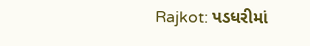Rajkot: પડધરીમાં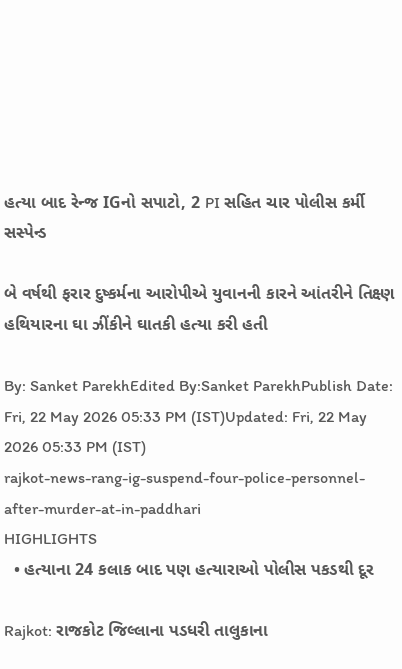હત્યા બાદ રેન્જ IGનો સપાટો, 2 PI સહિત ચાર પોલીસ કર્મી સસ્પેન્ડ

બે વર્ષથી ફરાર દુષ્કર્મના આરોપીએ યુવાનની કારને આંતરીને તિક્ષ્ણ હથિયારના ઘા ઝીંકીને ઘાતકી હત્યા કરી હતી

By: Sanket ParekhEdited By:Sanket ParekhPublish Date: Fri, 22 May 2026 05:33 PM (IST)Updated: Fri, 22 May 2026 05:33 PM (IST)
rajkot-news-rang-ig-suspend-four-police-personnel-after-murder-at-in-paddhari
HIGHLIGHTS
  • હત્યાના 24 કલાક બાદ પણ હત્યારાઓ પોલીસ પકડથી દૂર

Rajkot: રાજકોટ જિલ્લાના પડધરી તાલુકાના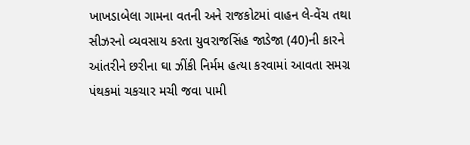ખાખડાબેલા ગામના વતની અને રાજકોટમાં વાહન લે-વેંચ તથા સીઝરનો વ્યવસાય કરતા યુવરાજસિંહ જાડેજા (40)ની કારને આંતરીને છરીના ઘા ઝીંકી નિર્મમ હત્યા કરવામાં આવતા સમગ્ર પંથકમાં ચકચાર મચી જવા પામી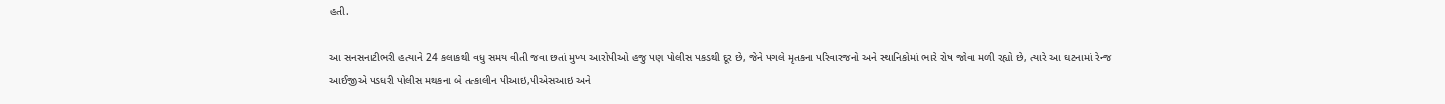હતી.

આ સનસનાટીભરી હત્યાને 24 કલાકથી વધુ સમય વીતી જવા છતાં મુખ્ય આરોપીઓ હજુ પણ પોલીસ પકડથી દૂર છે, જેને પગલે મૃતકના પરિવારજનો અને સ્થાનિકોમાં ભારે રોષ જોવા મળી રહ્યો છે, ત્યારે આ ઘટનામાં રેન્જ આઈજીએ પડધરી પોલીસ મથકના બે તત્કાલીન પીઆઇ,પીએસઆઇ અને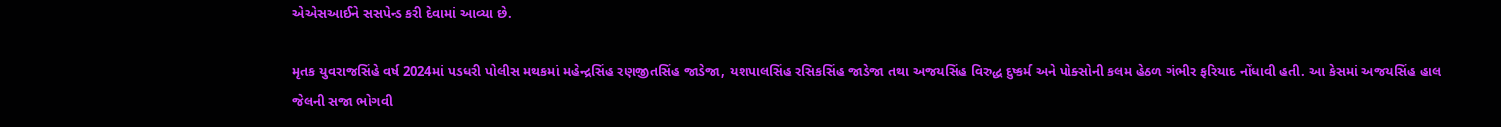એએસઆઈને સસપેન્ડ કરી દેવામાં આવ્યા છે.

મૃતક યુવરાજસિંહે વર્ષ 2024માં પડધરી પોલીસ મથકમાં મહેન્દ્રસિંહ રણજીતસિંહ જાડેજા, યશપાલસિંહ રસિકસિંહ જાડેજા તથા અજયસિંહ વિરુદ્ધ દુષ્કર્મ અને પોક્સોની કલમ હેઠળ ગંભીર ફરિયાદ નોંધાવી હતી. આ કેસમાં અજયસિંહ હાલ જેલની સજા ભોગવી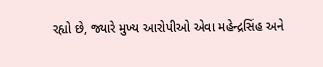રહ્યો છે, જ્યારે મુખ્ય આરોપીઓ એવા મહેન્દ્રસિંહ અને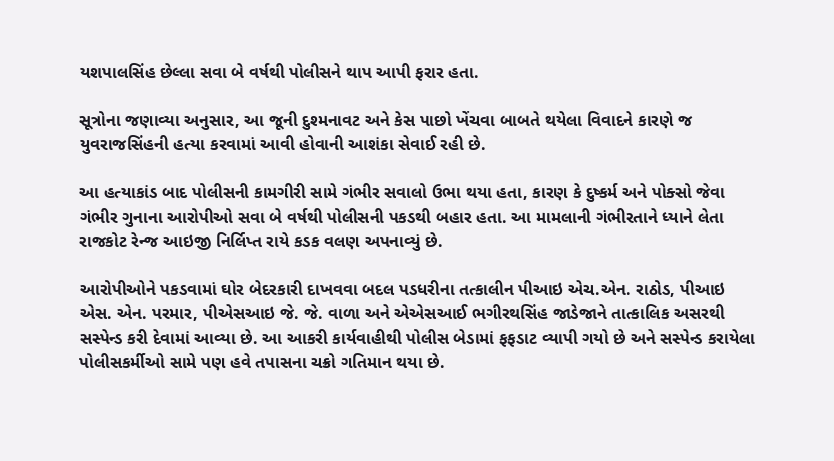યશપાલસિંહ છેલ્લા સવા બે વર્ષથી પોલીસને થાપ આપી ફરાર હતા.

સૂત્રોના જણાવ્યા અનુસાર, આ જૂની દુશ્મનાવટ અને કેસ પાછો ખેંચવા બાબતે થયેલા વિવાદને કારણે જ યુવરાજસિંહની હત્યા કરવામાં આવી હોવાની આશંકા સેવાઈ રહી છે.

આ હત્યાકાંડ બાદ પોલીસની કામગીરી સામે ગંભીર સવાલો ઉભા થયા હતા, કારણ કે દુષ્કર્મ અને પોક્સો જેવા ગંભીર ગુનાના આરોપીઓ સવા બે વર્ષથી પોલીસની પકડથી બહાર હતા. આ મામલાની ગંભીરતાને ધ્યાને લેતા રાજકોટ રેન્જ આઇજી નિર્લિપ્ત રાયે કડક વલણ અપનાવ્યું છે.

આરોપીઓને પકડવામાં ઘોર બેદરકારી દાખવવા બદલ પડધરીના તત્કાલીન પીઆઇ એચ.એન. રાઠોડ, પીઆઇ એસ. એન. પરમાર, પીએસઆઇ જે. જે. વાળા અને એએસઆઈ ભગીરથસિંહ જાડેજાને તાત્કાલિક અસરથી સસ્પેન્ડ કરી દેવામાં આવ્યા છે. આ આકરી કાર્યવાહીથી પોલીસ બેડામાં ફફડાટ વ્યાપી ગયો છે અને સસ્પેન્ડ કરાયેલા પોલીસકર્મીઓ સામે પણ હવે તપાસના ચક્રો ગતિમાન થયા છે.